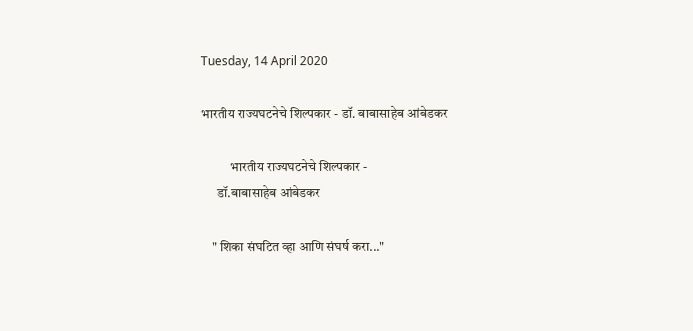Tuesday, 14 April 2020

भारतीय राज्यघटनेचे शिल्पकार - डॉ. बाबासाहेब आंबेडकर

           भारतीय राज्यघटनेचे शिल्पकार -
      डॉ.बाबासाहेब आंबेडकर

    " शिका संघटित व्हा आणि संघर्ष करा..."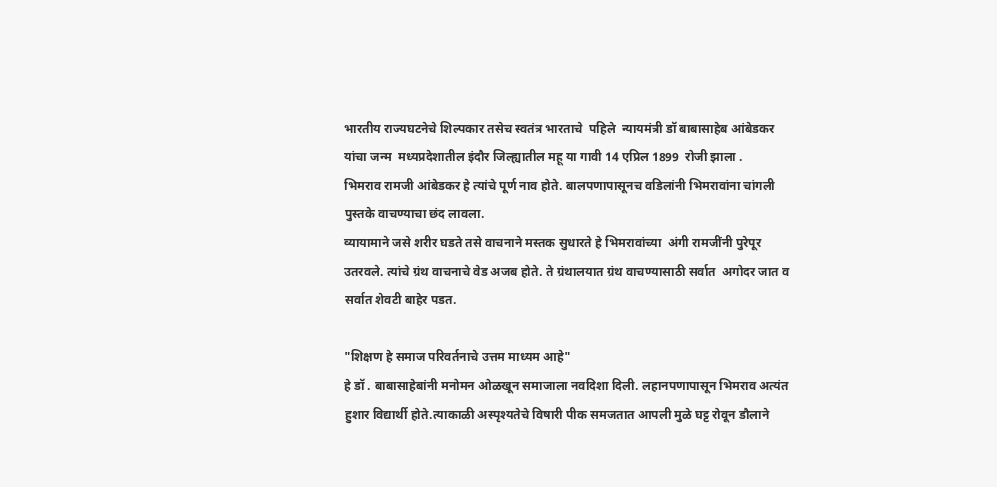भारतीय राज्यघटनेचे शिल्पकार तसेच स्वतंत्र भारताचे  पहिले  न्यायमंत्री डॉ बाबासाहेब आंबेडकर यांचा जन्म  मध्यप्रदेशातील इंदौर जिल्ह्यातील महू या गावी 14 एप्रिल 1899  रोजी झाला .
भिमराव रामजी आंबेडकर हे त्यांचे पूर्ण नाव होते. बालपणापासूनच वडिलांनी भिमरावांना चांगली पुस्तके वाचण्याचा छंद लावला.
व्यायामाने जसे शरीर घडते तसे वाचनाने मस्तक सुधारते हे भिमरावांच्या  अंगी रामजींनी पुरेपूर उतरवले. त्यांचे ग्रंथ वाचनाचे वेड अजब होते. ते ग्रंथालयात ग्रंथ वाचण्यासाठी सर्वात  अगोदर जात व सर्वात शेवटी बाहेर पडत.

"शिक्षण हे समाज परिवर्तनाचे उत्तम माध्यम आहे"
हे डॉ . बाबासाहेबांनी मनोमन ओळखून समाजाला नवदिशा दिली. लहानपणापासून भिमराव अत्यंत हुशार विद्यार्थी होते.त्याकाळी अस्पृश्यतेचे विषारी पीक समजतात आपली मुळे घट्ट रोवून डौलाने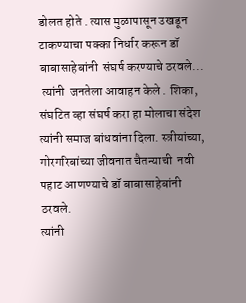डोलत होते . त्यास मुळापासून उखडून टाकण्याचा पक्का निर्धार करून डॉ बाबासाहेबांनी  संघर्ष करण्याचे ठरवले...
 त्यांनी  जनतेला आवाहन केले . शिका, संघटित व्हा संघर्ष करा हा मोलाचा संदेश त्यांनी समाज बांधवांना दिला. स्त्रीयांच्या, गोरगरिबांच्या जीवनात चैतन्याची  नवी पहाट आणण्याचे डॉ बाबासाहेबांनी ठरवले.
त्यांनी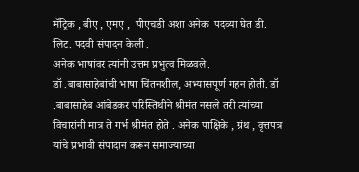मॅट्रिक , बीए , एमए ,  पीएचडी अशा अनेक  पदव्या घेत डी. लिट. पदवी संपादन केली .
अनेक भाषांवर त्यांनी उत्तम प्रभुत्व मिळवले.
डॉ .बाबासाहेबांची भाषा चिंतनशील, अभ्यासपूर्ण गहन होती. डॉ .बाबासाहेब आंबेडकर परिस्तिथीने श्रीमंत नसले तरी त्यांच्या विचारांनी मात्र ते गर्भ श्रीमंत होते . अनेक पाक्षिके , ग्रंथ , वृत्तपत्र यांचे प्रभावी संपादान करून समाज्याच्या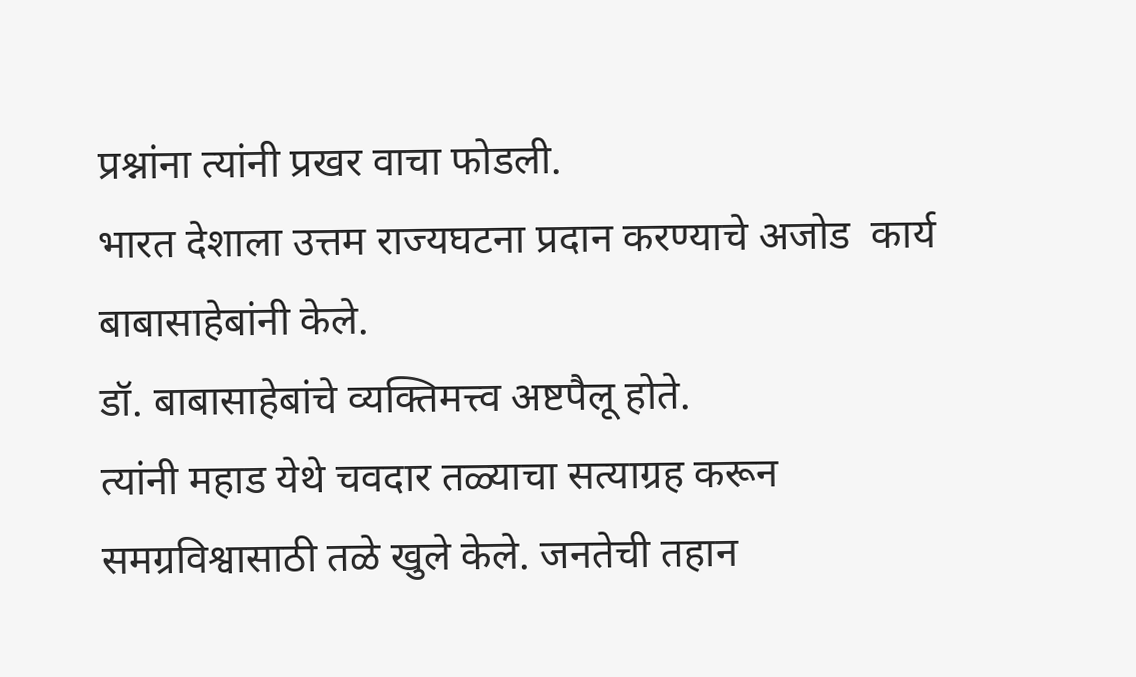प्रश्नांना त्यांनी प्रखर वाचा फोडली.
भारत देशाला उत्तम राज्यघटना प्रदान करण्याचे अजोड  कार्य बाबासाहेबांनी केले.
डॉ. बाबासाहेबांचे व्यक्तिमत्त्व अष्टपैलू होते.
त्यांनी महाड येथे चवदार तळ्याचा सत्याग्रह करून समग्रविश्वासाठी तळे खुले केले. जनतेची तहान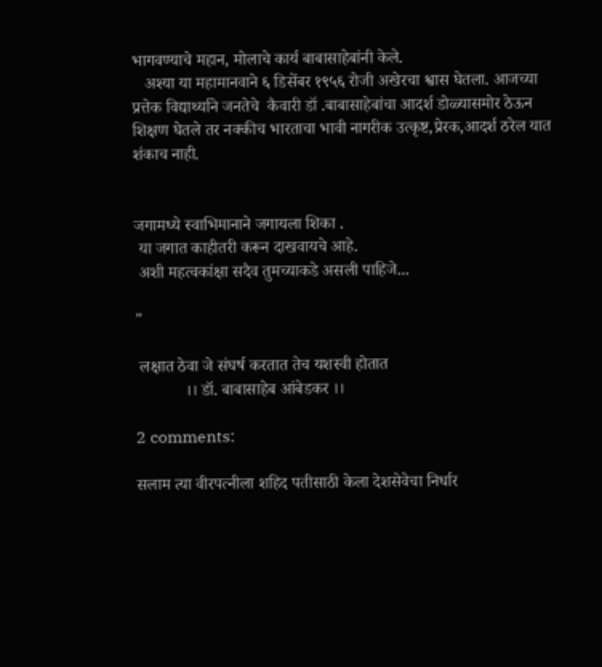भागवण्याचे महान, मोलाचे कार्य बाबासाहेबांनी केले.
   अश्या या महामानवाने ६ डिसेंबर १९५६ रोजी अखेरचा श्वास घेतला. आजच्या प्रत्तेक विद्यार्थ्याने जनतेचे  कैवारी डॉ .बाबासाहेबांचा आदर्श डोळ्यासमोर ठेऊन शिक्षण घेतले तर नक्कीच भारताचा भावी नागरीक उत्कृष्ट,प्रेरक,आदर्श ठरेल यात शंकाच नाही.


जगामध्ये स्वाभिमानाने जगायला शिका .
 या जगात काहीतरी करून दाखवायचे आहे.
 अशी महत्वकांक्षा सदैव तुमच्याकडे असली पाहिजे...

"

 लक्षात ठेवा जे संघर्ष करतात तेच यशस्वी होतात
            ।। डॉ. बाबासाहेब आंबेडकर ।।

2 comments:

सलाम त्या वीरपत्नीला शहिद पतीसाठी केला देशसेवेचा निर्धार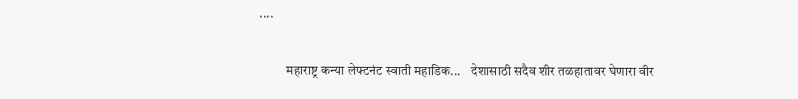....

          महाराष्ट्र कन्या लेफ्टनंट स्वाती महाडिक...    देशासाठी सदैव शीर तळहातावर घेणारा वीर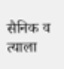सैनिक व त्याला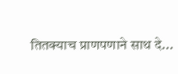तितक्याच प्राणपणाने साथ दे...